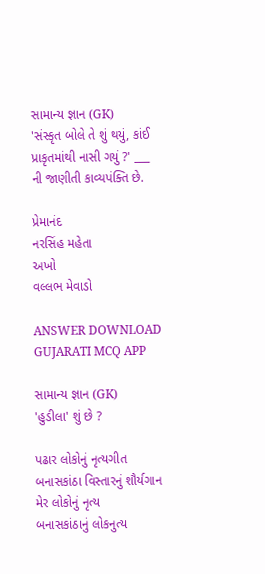સામાન્ય જ્ઞાન (GK)
'સંસ્કૃત બોલે તે શું થયું, કાંઈ પ્રાકૃતમાંથી નાસી ગયું ?' ___ ની જાણીતી કાવ્યપંક્તિ છે.

પ્રેમાનંદ
નરસિંહ મહેતા
અખો
વલ્લભ મેવાડો

ANSWER DOWNLOAD GUJARATI MCQ APP

સામાન્ય જ્ઞાન (GK)
'હુડીલા' શું છે ?

પઢાર લોકોનું નૃત્યગીત
બનાસકાંઠા વિસ્તારનું શૌર્યગાન
મેર લોકોનું નૃત્ય
બનાસકાંઠાનું લોકનુત્ય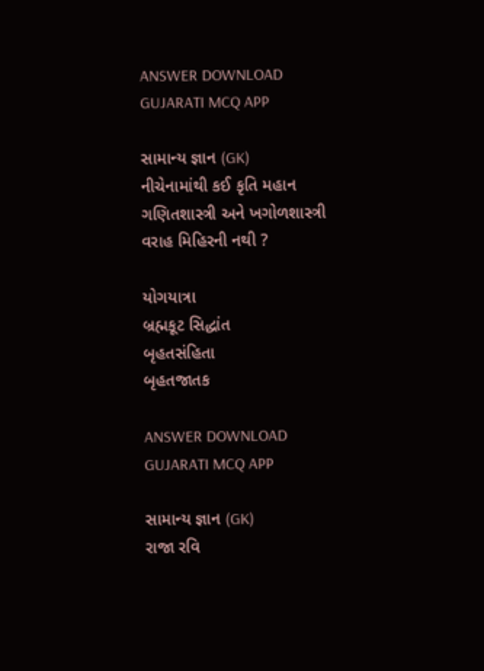ANSWER DOWNLOAD GUJARATI MCQ APP

સામાન્ય જ્ઞાન (GK)
નીચેનામાંથી કઈ કૃતિ મહાન ગણિતશાસ્ત્રી અને ખગોળશાસ્ત્રી વરાહ મિહિરની નથી ?

યોગયાત્રા
બ્રહ્મકૂટ સિદ્ધાંત
બૃહતસંહિતા
બૃહતજાતક

ANSWER DOWNLOAD GUJARATI MCQ APP

સામાન્ય જ્ઞાન (GK)
રાજા રવિ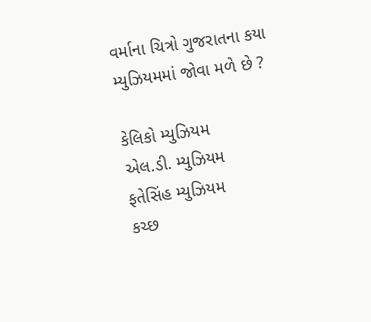વર્માના ચિત્રો ગુજરાતના કયા મ્યુઝિયમમાં જોવા મળે છે ?

કેલિકો મ્યુઝિયમ
એલ.ડી. મ્યુઝિયમ
ફતેસિંહ મ્યુઝિયમ
કચ્છ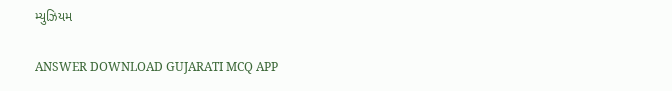મ્યુઝિયમ

ANSWER DOWNLOAD GUJARATI MCQ APP